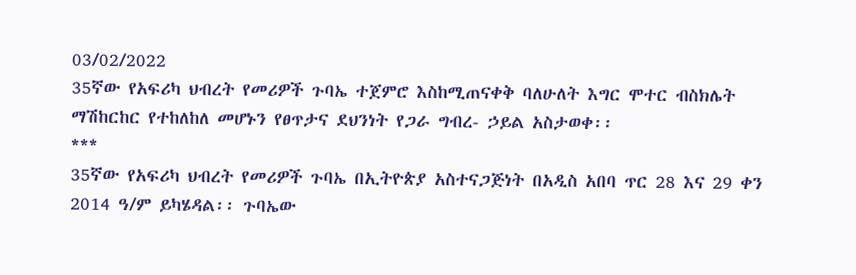03/02/2022
35ኛው የአፍሪካ ህብረት የመሪዎች ጉባኤ ተጀምሮ እስከሚጠናቀቅ ባለሁለት እግር ሞተር ብስክሌት ማሽከርከር የተከለከለ መሆኑን የፀጥታና ደህንነት የጋራ ግብረ- ኃይል አስታወቀ፡፡
***
35ኛው የአፍሪካ ህብረት የመሪዎች ጉባኤ በኢትዮጵያ አስተናጋጅነት በአዲስ አበባ ጥር 28 እና 29 ቀን 2014 ዓ/ም ይካሄዳል፡፡ ጉባኤው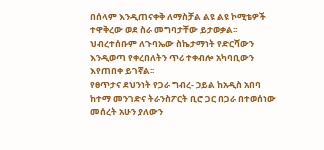በሰላም እንዲጠናቀቅ ለማስቻል ልዩ ልዩ ኮሚቴዎች ተዋቅረው ወደ ስራ መግባታቸው ይታወቃል፡፡ ህብረተሰቡም ለጉባኤው ስኬታማነት የድርሻውን እንዲወጣ የቀረበለትን ጥሪ ተቀብሎ አካባቢውን እየጠበቀ ይገኛል፡፡
የፀጥታና ደህንነት የጋራ ግብረ- ኃይል ከአዲስ አበባ ከተማ መንገድና ትራንስፖርት ቢሮ ጋር በጋራ በተወሰነው መሰረት አሁን ያለውን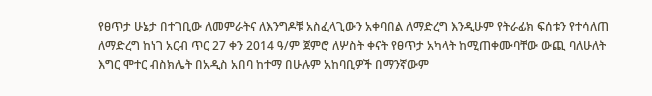የፀጥታ ሁኔታ በተገቢው ለመምራትና ለእንግዶቹ አስፈላጊውን አቀባበል ለማድረግ እንዲሁም የትራፊክ ፍሰቱን የተሳለጠ ለማድረግ ከነገ አርብ ጥር 27 ቀን 2014 ዓ/ም ጀምሮ ለሦስት ቀናት የፀጥታ አካላት ከሚጠቀሙባቸው ውጪ ባለሁለት እግር ሞተር ብስክሌት በአዲስ አበባ ከተማ በሁሉም አከባቢዎች በማንኛውም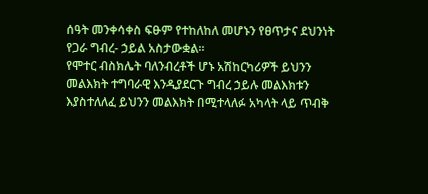ሰዓት መንቀሳቀስ ፍፁም የተከለከለ መሆኑን የፀጥታና ደህንነት የጋራ ግብረ- ኃይል አስታውቋል፡፡
የሞተር ብስክሌት ባለንብረቶች ሆኑ አሽከርካሪዎች ይህንን መልእክት ተግባራዊ እንዲያደርጉ ግብረ ኃይሉ መልእክቱን እያስተለለፈ ይህንን መልእክት በሚተላለፉ አካላት ላይ ጥብቅ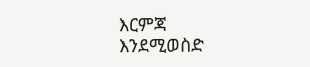እርምጃ እንደሚወስድ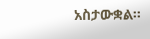አስታውቋል፡፡